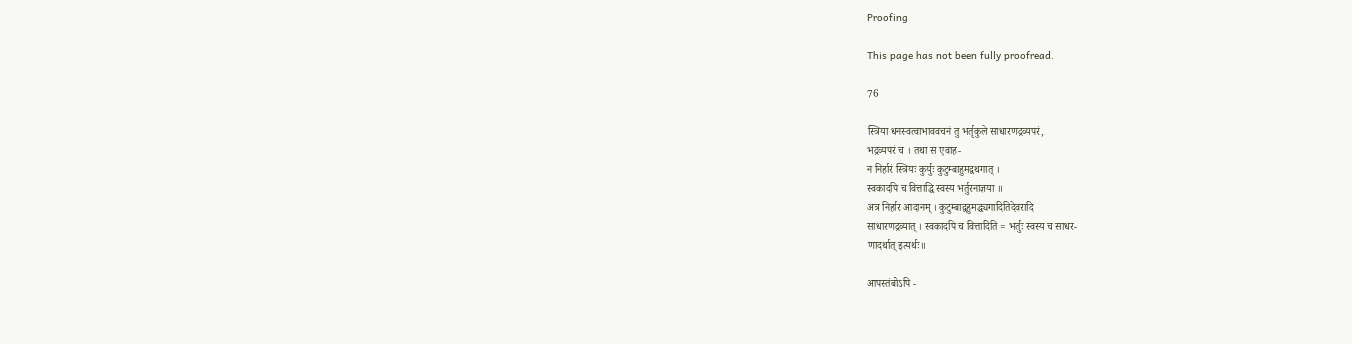Proofing

This page has not been fully proofread.

76

स्त्रिया धनस्वत्वाभाववचनं तु भर्तृकुले साधारणद्रव्यपरं,
भद्रव्यपरं च । तथा स एवाह-
न निर्हारं स्त्रियः कुर्युः कुटुम्बाहुमद्वथगात् ।
स्वकादपि च वित्ताद्धि स्वस्य भर्तुरनाज्ञया ॥
अत्र निर्हार आदानम् । कुटुम्बाद्वहुमद्ध्यगादितिदेवरादि
साधारणद्रव्यात् । स्वकादपि च वित्तादिति = भर्तुः स्वस्य च साधर-
णादर्थात् इत्यर्थः॥

आपस्तंबोऽपि -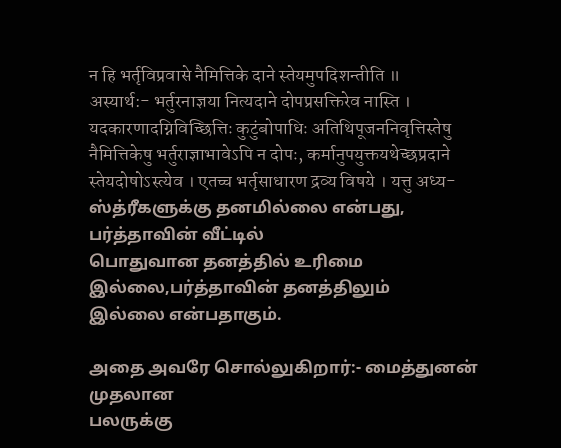न हि भर्तृविप्रवासे नैमित्तिके दाने स्तेयमुपदिशन्तीति ॥
अस्यार्थ:- भर्तुरनाज्ञया नित्यदाने दोपप्रसक्तिरेव नास्ति ।
यदकारणादग्निविच्छित्तिः कुटुंबोपाधिः अतिथिपूजननिवृत्तिस्तेषु
नैमित्तिकेषु भर्तुराज्ञाभावेऽपि न दोपः, कर्मानुपयुक्तयथेच्छप्रदाने
स्तेयदोषोऽस्त्येव । एतच्च भर्तृसाधारण द्रव्य विषये । यत्तु अध्य-
ஸ்த்ரீகளுக்கு தனமில்லை என்பது, பர்த்தாவின் வீட்டில்
பொதுவான தனத்தில் உரிமை இல்லை,பர்த்தாவின் தனத்திலும்
இல்லை என்பதாகும்.

அதை அவரே சொல்லுகிறார்:- மைத்துனன் முதலான
பலருக்கு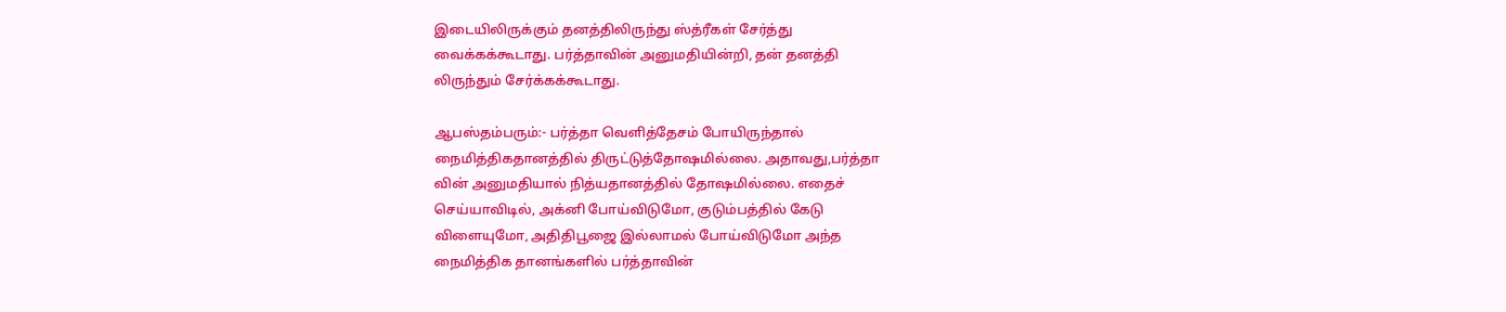இடையிலிருக்கும் தனத்திலிருந்து ஸ்த்ரீகள் சேர்த்து
வைக்கக்கூடாது. பர்த்தாவின் அனுமதியின்றி, தன் தனத்தி
லிருந்தும் சேர்க்கக்கூடாது.

ஆபஸ்தம்பரும்:- பர்த்தா வெளித்தேசம் போயிருந்தால்
நைமித்திகதானத்தில் திருட்டுத்தோஷமில்லை. அதாவது,பர்த்தா
வின் அனுமதியால் நித்யதானத்தில் தோஷமில்லை. எதைச்
செய்யாவிடில், அக்னி போய்விடுமோ, குடும்பத்தில் கேடு
விளையுமோ, அதிதிபூஜை இல்லாமல் போய்விடுமோ அந்த
நைமித்திக தானங்களில் பர்த்தாவின்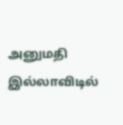அனுமதி இல்லாவிடில்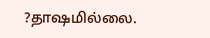?தாஷமில்லை.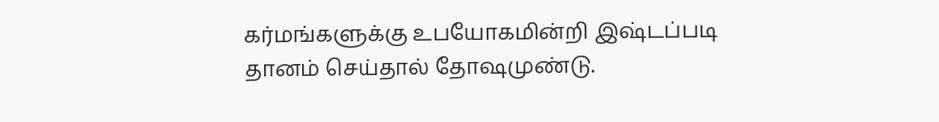கர்மங்களுக்கு உபயோகமின்றி இஷ்டப்படி
தானம் செய்தால் தோஷமுண்டு.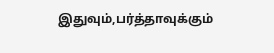இதுவும்,பர்த்தாவுக்கும்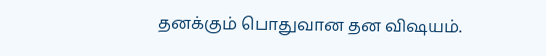தனக்கும் பொதுவான தன விஷயம்.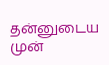தன்னுடைய முன்